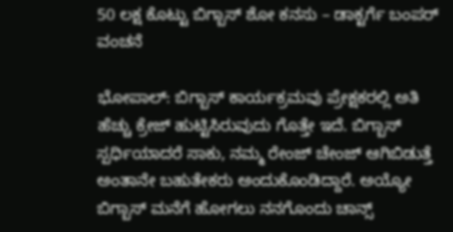50 ಲಕ್ಷ ಕೊಟ್ಟು ಬಿಗ್ಬಾಸ್ ಶೋ ಕನಸು – ಡಾಕ್ಟರ್ಗೆ ಬಂಪರ್ ವಂಚನೆ

ಭೋಪಾಲ್: ಬಿಗ್ಬಾಸ್ ಕಾರ್ಯಕ್ರಮವು ಪ್ರೇಕ್ಷಕರಲ್ಲಿ ಅತಿ ಹೆಚ್ಚು ಕ್ರೇಜ್ ಹುಟ್ಟಿಸಿರುವುದು ಗೊತ್ತೇ ಇದೆ. ಬಿಗ್ಬಾಸ್ ಸ್ಪರ್ಧಿಯಾದರೆ ಸಾಕು, ನಮ್ಮ ರೇಂಜ್ ಚೇಂಜ್ ಆಗಿಬಿಡುತ್ತೆ ಅಂತಾನೇ ಬಹುತೇಕರು ಅಂದುಕೊಂಡಿದ್ದಾರೆ. ಅಯ್ಯೋ ಬಿಗ್ಬಾಸ್ ಮನೆಗೆ ಹೋಗಲು ನನಗೊಂದು ಚಾನ್ಸ್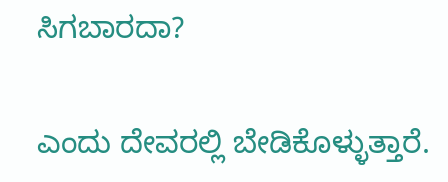ಸಿಗಬಾರದಾ?

ಎಂದು ದೇವರಲ್ಲಿ ಬೇಡಿಕೊಳ್ಳುತ್ತಾರೆ.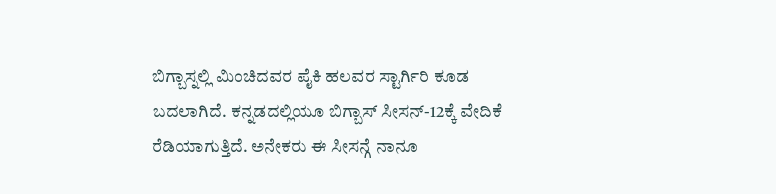ಬಿಗ್ಬಾಸ್ನಲ್ಲಿ ಮಿಂಚಿದವರ ಪೈಕಿ ಹಲವರ ಸ್ಟಾರ್ಗಿರಿ ಕೂಡ ಬದಲಾಗಿದೆ. ಕನ್ನಡದಲ್ಲಿಯೂ ಬಿಗ್ಬಾಸ್ ಸೀಸನ್-12ಕ್ಕೆ ವೇದಿಕೆ ರೆಡಿಯಾಗುತ್ತಿದೆ. ಅನೇಕರು ಈ ಸೀಸನ್ಗೆ ನಾನೂ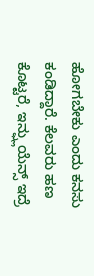ಹೋಗಬೇಕು ಎಂದು ಕನಸು ಕಂಡಿದ್ದಾರೆ. ಕೆಲವರು ಹಣ ಕೊಟ್ಟರೆ, ಇನ್ಫ್ಲುಯೆನ್ಸ್ ಇದ್ರೆ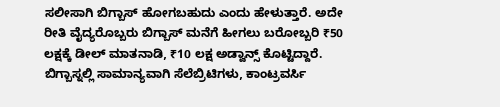ಸಲೀಸಾಗಿ ಬಿಗ್ಬಾಸ್ ಹೋಗಬಹುದು ಎಂದು ಹೇಳುತ್ತಾರೆ. ಅದೇ ರೀತಿ ವೈದ್ಯರೊಬ್ಬರು ಬಿಗ್ಬಾಸ್ ಮನೆಗೆ ಹೀಗಲು ಬರೋಬ್ಬರಿ ₹50 ಲಕ್ಷಕ್ಕೆ ಡೀಲ್ ಮಾತನಾಡಿ, ₹10 ಲಕ್ಷ ಅಡ್ವಾನ್ಸ್ ಕೊಟ್ಟಿದ್ದಾರೆ.
ಬಿಗ್ಬಾಸ್ನಲ್ಲಿ ಸಾಮಾನ್ಯವಾಗಿ ಸೆಲೆಬ್ರಿಟಿಗಳು, ಕಾಂಟ್ರವರ್ಸಿ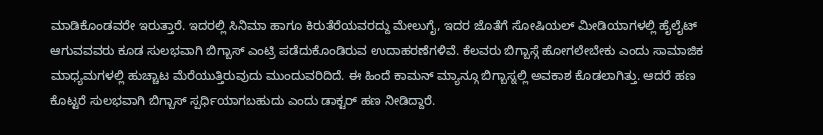ಮಾಡಿಕೊಂಡವರೇ ಇರುತ್ತಾರೆ. ಇದರಲ್ಲಿ ಸಿನಿಮಾ ಹಾಗೂ ಕಿರುತೆರೆಯವರದ್ದು ಮೇಲುಗೈ, ಇದರ ಜೊತೆಗೆ ಸೋಷಿಯಲ್ ಮೀಡಿಯಾಗಳಲ್ಲಿ ಹೈಲೈಟ್ ಆಗುವವವರು ಕೂಡ ಸುಲಭವಾಗಿ ಬಿಗ್ಬಾಸ್ ಎಂಟ್ರಿ ಪಡೆದುಕೊಂಡಿರುವ ಉದಾಹರಣೆಗಳಿವೆ. ಕೆಲವರು ಬಿಗ್ಬಾಸ್ಗೆ ಹೋಗಲೇಬೇಕು ಎಂದು ಸಾಮಾಜಿಕ ಮಾಧ್ಯಮಗಳಲ್ಲಿ ಹುಚ್ಚಾಟ ಮೆರೆಯುತ್ತಿರುವುದು ಮುಂದುವರಿದಿದೆ. ಈ ಹಿಂದೆ ಕಾಮನ್ ಮ್ಯಾನ್ಗೂ ಬಿಗ್ಬಾಸ್ನಲ್ಲಿ ಅವಕಾಶ ಕೊಡಲಾಗಿತ್ತು. ಆದರೆ ಹಣ ಕೊಟ್ಟರೆ ಸುಲಭವಾಗಿ ಬಿಗ್ಬಾಸ್ ಸ್ಪರ್ಧಿಯಾಗಬಹುದು ಎಂದು ಡಾಕ್ಟರ್ ಹಣ ನೀಡಿದ್ದಾರೆ.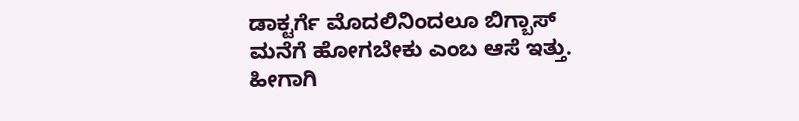ಡಾಕ್ಟರ್ಗೆ ಮೊದಲಿನಿಂದಲೂ ಬಿಗ್ಬಾಸ್ ಮನೆಗೆ ಹೋಗಬೇಕು ಎಂಬ ಆಸೆ ಇತ್ತು. ಹೀಗಾಗಿ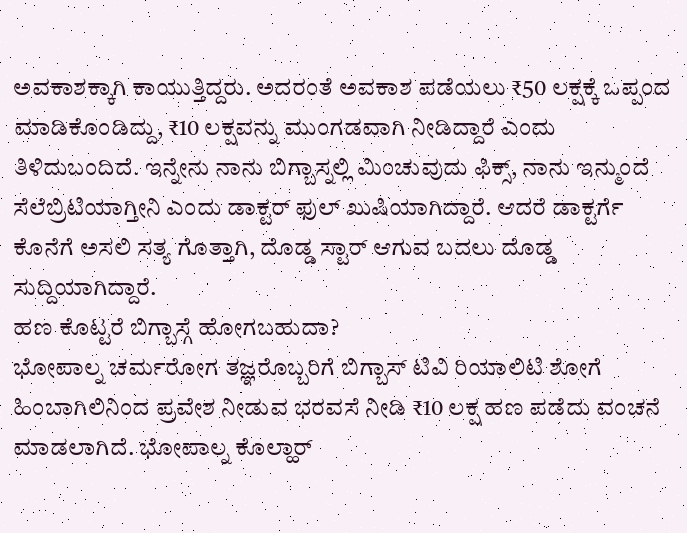ಅವಕಾಶಕ್ಕಾಗಿ ಕಾಯುತ್ತಿದ್ದರು. ಅದರಂತೆ ಅವಕಾಶ ಪಡೆಯಲು ₹50 ಲಕ್ಷಕ್ಕೆ ಒಪ್ಪಂದ ಮಾಡಿಕೊಂಡಿದ್ದು, ₹10 ಲಕ್ಷವನ್ನು ಮುಂಗಡವಾಗಿ ನೀಡಿದ್ದಾರೆ ಎಂದು ತಿಳಿದುಬಂದಿದೆ. ಇನ್ನೇನು ನಾನು ಬಿಗ್ಬಾಸ್ನಲ್ಲಿ ಮಿಂಚುವುದು ಫಿಕ್ಸ್, ನಾನು ಇನ್ಮುಂದೆ ಸೆಲೆಬ್ರಿಟಿಯಾಗ್ತೀನಿ ಎಂದು ಡಾಕ್ಟರ್ ಫುಲ್ ಖುಷಿಯಾಗಿದ್ದಾರೆ. ಆದರೆ ಡಾಕ್ಟರ್ಗೆ ಕೊನೆಗೆ ಅಸಲಿ ಸತ್ಯ ಗೊತ್ತಾಗಿ, ದೊಡ್ಡ ಸ್ಟಾರ್ ಆಗುವ ಬದಲು ದೊಡ್ಡ ಸುದ್ದಿಯಾಗಿದ್ದಾರೆ.
ಹಣ ಕೊಟ್ಟರೆ ಬಿಗ್ಬಾಸ್ಗೆ ಹೋಗಬಹುದಾ?
ಭೋಪಾಲ್ನ ಚರ್ಮರೋಗ ತಜ್ಞರೊಬ್ಬರಿಗೆ ಬಿಗ್ಬಾಸ್ ಟಿವಿ ರಿಯಾಲಿಟಿ ಶೋಗೆ ಹಿಂಬಾಗಿಲಿನಿಂದ ಪ್ರವೇಶ ನೀಡುವ ಭರವಸೆ ನೀಡಿ ₹10 ಲಕ್ಷ ಹಣ ಪಡೆದು ವಂಚನೆ ಮಾಡಲಾಗಿದೆ. ಭೋಪಾಲ್ನ ಕೊಲ್ಹಾರ್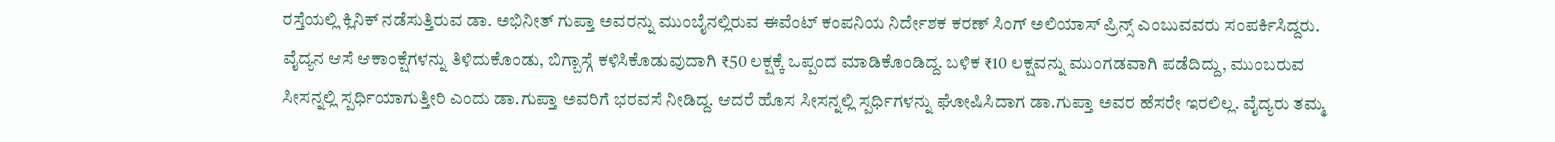ರಸ್ತೆಯಲ್ಲಿ ಕ್ಲಿನಿಕ್ ನಡೆಸುತ್ತಿರುವ ಡಾ. ಅಭಿನೀತ್ ಗುಪ್ತಾ ಅವರನ್ನು ಮುಂಬೈನಲ್ಲಿರುವ ಈವೆಂಟ್ ಕಂಪನಿಯ ನಿರ್ದೇಶಕ ಕರಣ್ ಸಿಂಗ್ ಅಲಿಯಾಸ್ ಪ್ರಿನ್ಸ್ ಎಂಬುವವರು ಸಂಪರ್ಕಿಸಿದ್ದರು.
ವೈದ್ಯನ ಆಸೆ ಆಕಾಂಕ್ಷೆಗಳನ್ನು ತಿಳಿದುಕೊಂಡು, ಬಿಗ್ಬಾಸ್ಗೆ ಕಳಿಸಿಕೊಡುವುದಾಗಿ ₹50 ಲಕ್ಷಕ್ಕೆ ಒಪ್ಪಂದ ಮಾಡಿಕೊಂಡಿದ್ದ. ಬಳಿಕ ₹10 ಲಕ್ಷವನ್ನು ಮುಂಗಡವಾಗಿ ಪಡೆದಿದ್ದು, ಮುಂಬರುವ ಸೀಸನ್ನಲ್ಲಿ ಸ್ಪರ್ಧಿಯಾಗುತ್ತೀರಿ ಎಂದು ಡಾ.ಗುಪ್ತಾ ಅವರಿಗೆ ಭರವಸೆ ನೀಡಿದ್ದ. ಆದರೆ ಹೊಸ ಸೀಸನ್ನಲ್ಲಿ ಸ್ಪರ್ಧಿಗಳನ್ನು ಘೋಷಿಸಿದಾಗ ಡಾ.ಗುಪ್ತಾ ಅವರ ಹೆಸರೇ ಇರಲಿಲ್ಲ. ವೈದ್ಯರು ತಮ್ಮ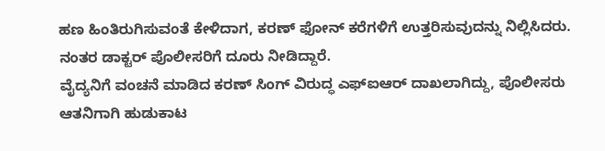ಹಣ ಹಿಂತಿರುಗಿಸುವಂತೆ ಕೇಳಿದಾಗ, ಕರಣ್ ಫೋನ್ ಕರೆಗಳಿಗೆ ಉತ್ತರಿಸುವುದನ್ನು ನಿಲ್ಲಿಸಿದರು. ನಂತರ ಡಾಕ್ಟರ್ ಪೊಲೀಸರಿಗೆ ದೂರು ನೀಡಿದ್ದಾರೆ.
ವೈದ್ಯನಿಗೆ ವಂಚನೆ ಮಾಡಿದ ಕರಣ್ ಸಿಂಗ್ ವಿರುದ್ಧ ಎಫ್ಐಆರ್ ದಾಖಲಾಗಿದ್ದು, ಪೊಲೀಸರು ಆತನಿಗಾಗಿ ಹುಡುಕಾಟ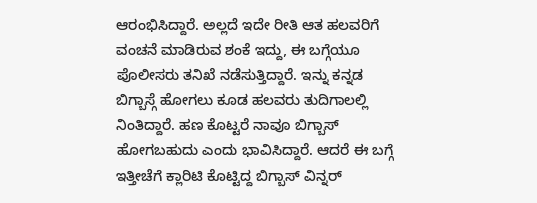ಆರಂಭಿಸಿದ್ದಾರೆ. ಅಲ್ಲದೆ ಇದೇ ರೀತಿ ಆತ ಹಲವರಿಗೆ ವಂಚನೆ ಮಾಡಿರುವ ಶಂಕೆ ಇದ್ದು, ಈ ಬಗ್ಗೆಯೂ ಪೊಲೀಸರು ತನಿಖೆ ನಡೆಸುತ್ತಿದ್ದಾರೆ. ಇನ್ನು ಕನ್ನಡ ಬಿಗ್ಬಾಸ್ಗೆ ಹೋಗಲು ಕೂಡ ಹಲವರು ತುದಿಗಾಲಲ್ಲಿ ನಿಂತಿದ್ದಾರೆ. ಹಣ ಕೊಟ್ಟರೆ ನಾವೂ ಬಿಗ್ಬಾಸ್ ಹೋಗಬಹುದು ಎಂದು ಭಾವಿಸಿದ್ದಾರೆ. ಆದರೆ ಈ ಬಗ್ಗೆ ಇತ್ತೀಚೆಗೆ ಕ್ಲಾರಿಟಿ ಕೊಟ್ಟಿದ್ದ ಬಿಗ್ಬಾಸ್ ವಿನ್ನರ್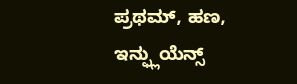ಪ್ರಥಮ್, ಹಣ, ಇನ್ಫ್ಲುಯೆನ್ಸ್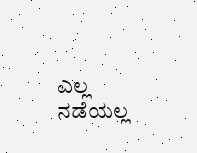ಎಲ್ಲ ನಡೆಯಲ್ಲ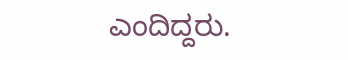ಎಂದಿದ್ದರು.